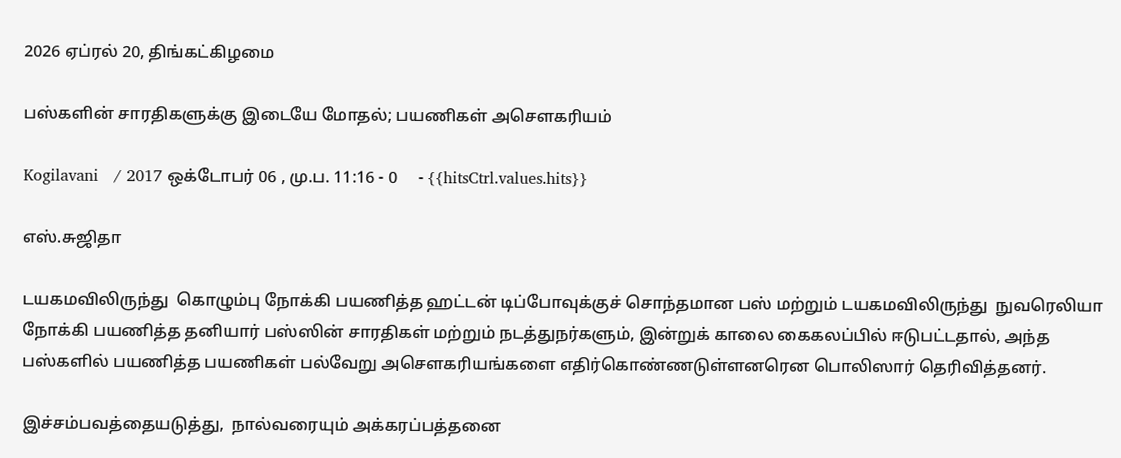2026 ஏப்ரல் 20, திங்கட்கிழமை

பஸ்களின் சாரதிகளுக்கு இடையே மோதல்; பயணிகள் அசௌகரியம்

Kogilavani   / 2017 ஒக்டோபர் 06 , மு.ப. 11:16 - 0     - {{hitsCtrl.values.hits}}

எஸ்.சுஜிதா

டயகமவிலிருந்து  கொழும்பு நோக்கி பயணித்த ஹட்டன் டிப்போவுக்குச் சொந்தமான பஸ் மற்றும் டயகமவிலிருந்து  நுவரெலியா நோக்கி பயணித்த தனியார் பஸ்ஸின் சாரதிகள் மற்றும் நடத்துநர்களும், இன்றுக் காலை கைகலப்பில் ஈடுபட்டதால், அந்த பஸ்களில் பயணித்த பயணிகள் பல்வேறு அசௌகரியங்களை எதிர்கொண்ணடுள்ளனரென பொலிஸார் தெரிவித்தனர்.

இச்சம்பவத்தையடுத்து,  நால்வரையும் அக்கரப்பத்தனை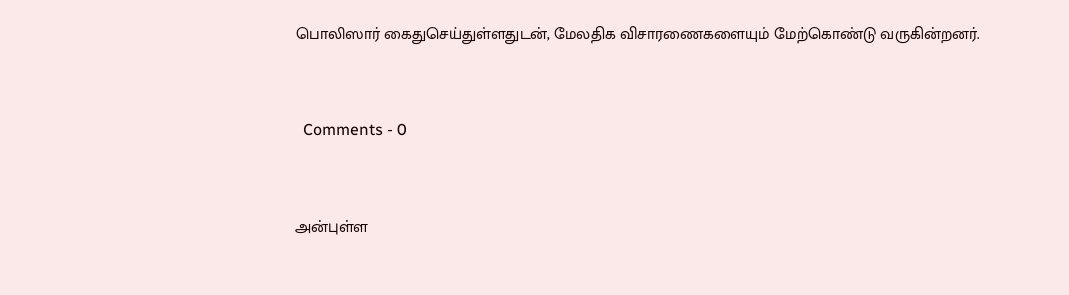பொலிஸார் கைதுசெய்துள்ளதுடன், மேலதிக விசாரணைகளையும் மேற்கொண்டு வருகின்றனர்.


  Comments - 0


அன்புள்ள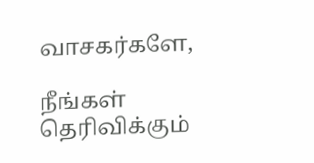வாசகர்களே,

நீங்கள் தெரிவிக்கும்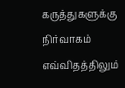கருத்துகளுக்கு நிர்வாகம் எவ்விதத்திலும்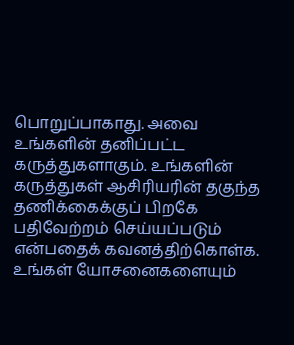பொறுப்பாகாது. அவை உங்களின் தனிப்பட்ட கருத்துகளாகும். உங்களின் கருத்துகள் ஆசிரியரின் தகுந்த தணிக்கைக்குப் பிறகே பதிவேற்றம் செய்யப்படும் என்பதைக் கவனத்திற்கொள்க. உங்கள் யோசனைகளையும்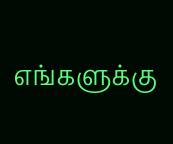எங்களுக்கு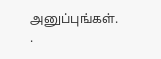அனுப்புங்கள். .